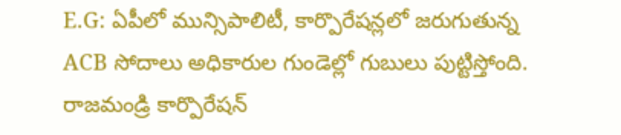E.G: ఏపీలో మున్సిపాలిటీ, కార్పొరేషన్లలో జరుగుతున్న ACB సోదాలు అధికారుల గుండెల్లో గుబులు పుట్టిస్తోంది. రాజమండ్రి కార్పొరేషన్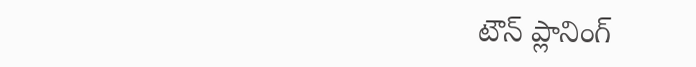టౌన్ ప్లానింగ్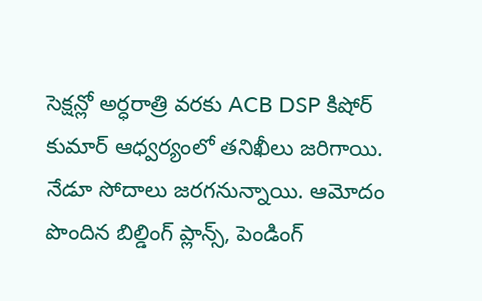సెక్షన్లో అర్ధరాత్రి వరకు ACB DSP కిషోర్ కుమార్ ఆధ్వర్యంలో తనిఖీలు జరిగాయి. నేడూ సోదాలు జరగనున్నాయి. ఆమోదం పొందిన బిల్డింగ్ ప్లాన్స్, పెండింగ్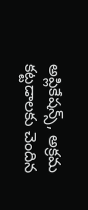అప్లికేషన్స్, అక్రమ కట్టడాలకు చెందిన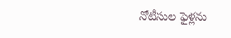నోటీసుల ఫైళ్లను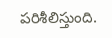పరిశీలిస్తుంది.